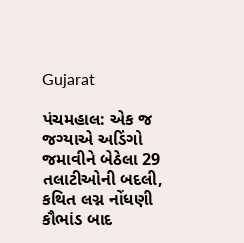Gujarat

પંચમહાલ: એક જ જગ્યાએ અડિંગો જમાવીને બેઠેલા 29 તલાટીઓની બદલી, કથિત લગ્ન નોંધણી કૌભાંડ બાદ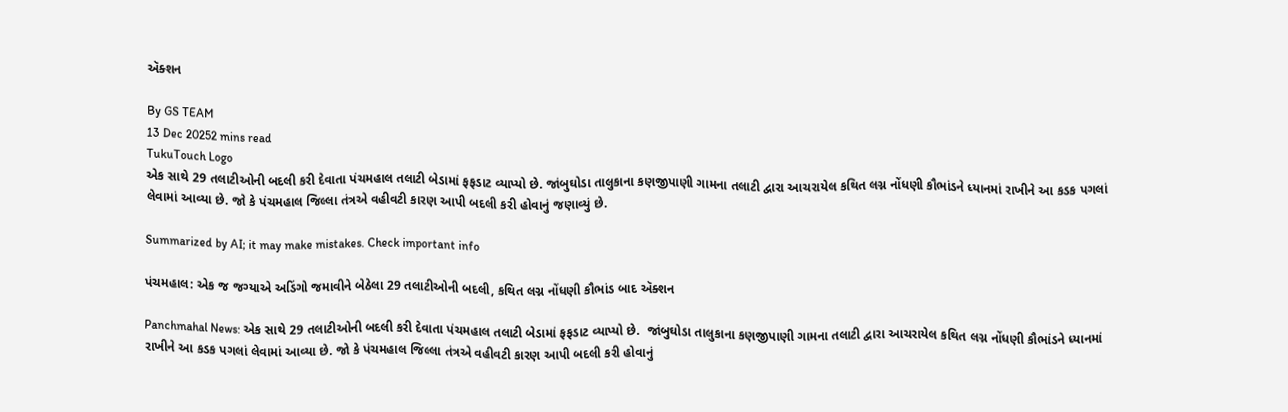ઍક્શન

By GS TEAM
13 Dec 20252 mins read
TukuTouch Logo
એક સાથે 29 તલાટીઓની બદલી કરી દેવાતા પંચમહાલ તલાટી બેડામાં ફફડાટ વ્યાપ્યો છે. જાંબુઘોડા તાલુકાના કણજીપાણી ગામના તલાટી દ્વારા આચરાયેલ કથિત લગ્ન નોંધણી કૌભાંડને ધ્યાનમાં રાખીને આ કડક પગલાં લેવામાં આવ્યા છે. જો કે પંચમહાલ જિલ્લા તંત્રએ વહીવટી કારણ આપી બદલી કરી હોવાનું જણાવ્યું છે.

Summarized by AI; it may make mistakes. Check important info

પંચમહાલ: એક જ જગ્યાએ અડિંગો જમાવીને બેઠેલા 29 તલાટીઓની બદલી, કથિત લગ્ન નોંધણી કૌભાંડ બાદ ઍક્શન

Panchmahal News: એક સાથે 29 તલાટીઓની બદલી કરી દેવાતા પંચમહાલ તલાટી બેડામાં ફફડાટ વ્યાપ્યો છે.  જાંબુઘોડા તાલુકાના કણજીપાણી ગામના તલાટી દ્વારા આચરાયેલ કથિત લગ્ન નોંધણી કૌભાંડને ધ્યાનમાં રાખીને આ કડક પગલાં લેવામાં આવ્યા છે. જો કે પંચમહાલ જિલ્લા તંત્રએ વહીવટી કારણ આપી બદલી કરી હોવાનું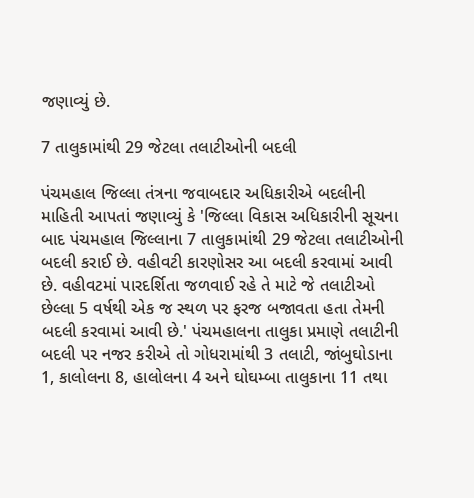જણાવ્યું છે.

7 તાલુકામાંથી 29 જેટલા તલાટીઓની બદલી

પંચમહાલ જિલ્લા તંત્રના જવાબદાર અધિકારીએ બદલીની માહિતી આપતાં જણાવ્યું કે 'જિલ્લા વિકાસ અધિકારીની સૂચના બાદ પંચમહાલ જિલ્લાના 7 તાલુકામાંથી 29 જેટલા તલાટીઓની બદલી કરાઈ છે. વહીવટી કારણોસર આ બદલી કરવામાં આવી છે. વહીવટમાં પારદર્શિતા જળવાઈ રહે તે માટે જે તલાટીઓ છેલ્લા 5 વર્ષથી એક જ સ્થળ પર ફરજ બજાવતા હતા તેમની બદલી કરવામાં આવી છે.' પંચમહાલના તાલુકા પ્રમાણે તલાટીની બદલી પર નજર કરીએ તો ગોધરામાંથી 3 તલાટી, જાંબુઘોડાના 1, કાલોલના 8, હાલોલના 4 અને ઘોઘમ્બા તાલુકાના 11 તથા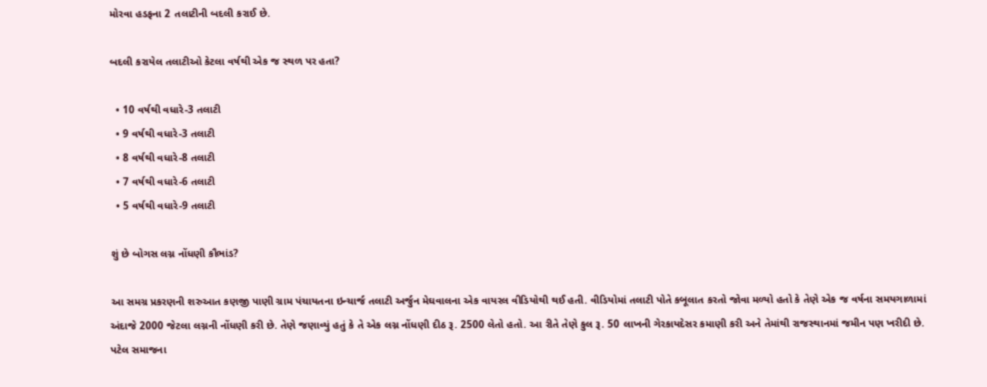મોરવા હડફના 2 તલાટીની બદલી કરાઈ છે.

બદલી કરાયેલ તલાટીઓ કેટલા વર્ષથી એક જ સ્થળ પર હતા?

  • 10 વર્ષથી વધારે-3 તલાટી
  • 9 વર્ષથી વધારે-3 તલાટી
  • 8 વર્ષથી વધારે-8 તલાટી
  • 7 વર્ષથી વધારે-6 તલાટી
  • 5 વર્ષથી વધારે-9 તલાટી

શું છે બોગસ લગ્ન નોંધણી કૌભાંડ?

આ સમગ્ર પ્રકરણની શરુઆત કણજી પાણી ગ્રામ પંચાયતના ઇન્ચાર્જ તલાટી અર્જુન મેઘવાલના એક વાયરલ વીડિયોથી થઈ હતી. વીડિયોમાં તલાટી પોતે કબૂલાત કરતો જોવા મળ્યો હતો કે તેણે એક જ વર્ષના સમયગાળામાં અંદાજે 2000 જેટલા લગ્નની નોંધણી કરી છે. તેણે જણાવ્યું હતું કે તે એક લગ્ન નોંધણી દીઠ રૂ. 2500 લેતો હતો. આ રીતે તેણે કુલ રૂ. 50 લાખની ગેરકાયદેસર કમાણી કરી અને તેમાંથી રાજસ્થાનમાં જમીન પણ ખરીદી છે. પટેલ સમાજના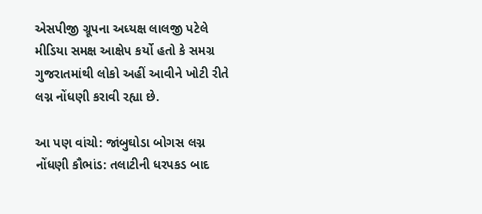એસપીજી ગ્રૂપના અધ્યક્ષ લાલજી પટેલે મીડિયા સમક્ષ આક્ષેપ કર્યો હતો કે સમગ્ર ગુજરાતમાંથી લોકો અહીં આવીને ખોટી રીતે લગ્ન નોંધણી કરાવી રહ્યા છે.

આ પણ વાંચો: જાંબુઘોડા બોગસ લગ્ન નોંધણી કૌભાંડ: તલાટીની ધરપકડ બાદ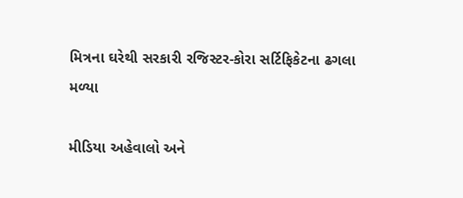મિત્રના ઘરેથી સરકારી રજિસ્ટર-કોરા સર્ટિફિકેટના ઢગલા મળ્યા

મીડિયા અહેવાલો અને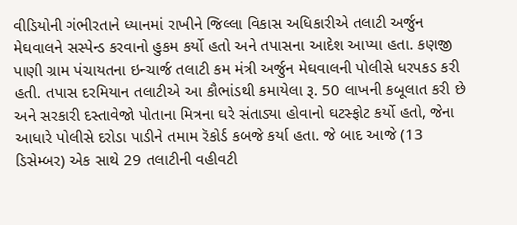વીડિયોની ગંભીરતાને ધ્યાનમાં રાખીને જિલ્લા વિકાસ અધિકારીએ તલાટી અર્જુન મેઘવાલને સસ્પેન્ડ કરવાનો હુકમ કર્યો હતો અને તપાસના આદેશ આપ્યા હતા. કણજી પાણી ગ્રામ પંચાયતના ઇન્ચાર્જ તલાટી કમ મંત્રી અર્જુન મેઘવાલની પોલીસે ધરપકડ કરી હતી. તપાસ દરમિયાન તલાટીએ આ કૌભાંડથી કમાયેલા રૂ. 50 લાખની કબૂલાત કરી છે અને સરકારી દસ્તાવેજો પોતાના મિત્રના ઘરે સંતાડ્યા હોવાનો ઘટસ્ફોટ કર્યો હતો, જેના આધારે પોલીસે દરોડા પાડીને તમામ રૅકોર્ડ કબજે કર્યા હતા. જે બાદ આજે (13 ડિસેમ્બર) એક સાથે 29 તલાટીની વહીવટી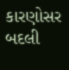કારણોસર બદલી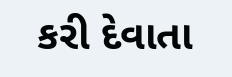કરી દેવાતા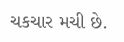ચકચાર મચી છે.